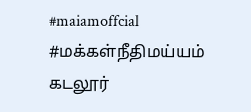#maiamoffcial #மக்கள்நீதிமய்யம்
கடலூர்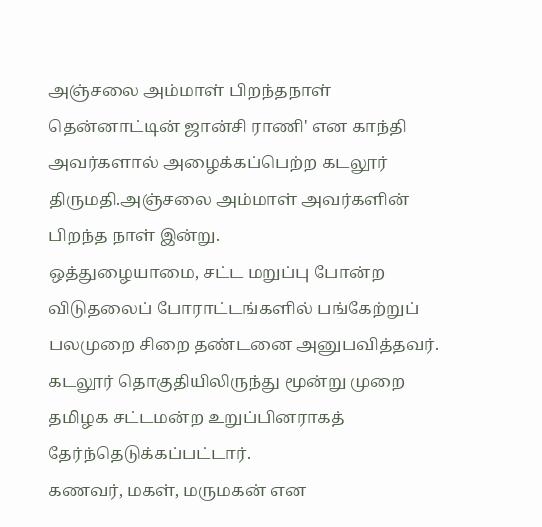அஞ்சலை அம்மாள் பிறந்தநாள்
தென்னாட்டின் ஜான்சி ராணி' என காந்தி அவர்களால் அழைக்கப்பெற்ற கடலூர் திருமதி.அஞ்சலை அம்மாள் அவர்களின் பிறந்த நாள் இன்று.
ஒத்துழையாமை, சட்ட மறுப்பு போன்ற விடுதலைப் போராட்டங்களில் பங்கேற்றுப் பலமுறை சிறை தண்டனை அனுபவித்தவர்.
கடலூர் தொகுதியிலிருந்து மூன்று முறை தமிழக சட்டமன்ற உறுப்பினராகத் தேர்ந்தெடுக்கப்பட்டார்.
கணவர், மகள், மருமகன் என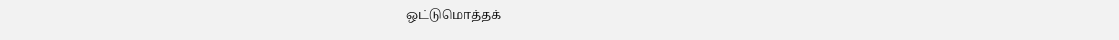ஒட்டுமொத்தக்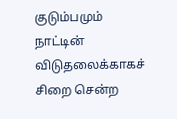குடும்பமும் நாட்டின் விடுதலைக்காகச் சிறை சென்ற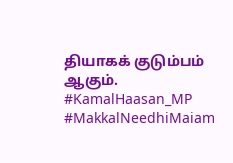தியாகக் குடும்பம் ஆகும்.
#KamalHaasan_MP
#MakkalNeedhiMaiam